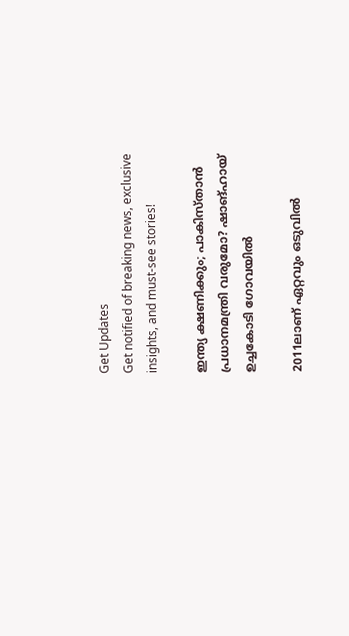Get Updates
Get notified of breaking news, exclusive insights, and must-see stories!

ഇന്ത്യ ക്ഷണിക്കും; പാകിസ്താന്‍ പ്രധാനമന്ത്രി വരുമോ? ഷാങ്ഹായ് ഉച്ചകോടി ഗോവയില്‍

2011ലാണ് ഏറ്റവും ഒടുവില്‍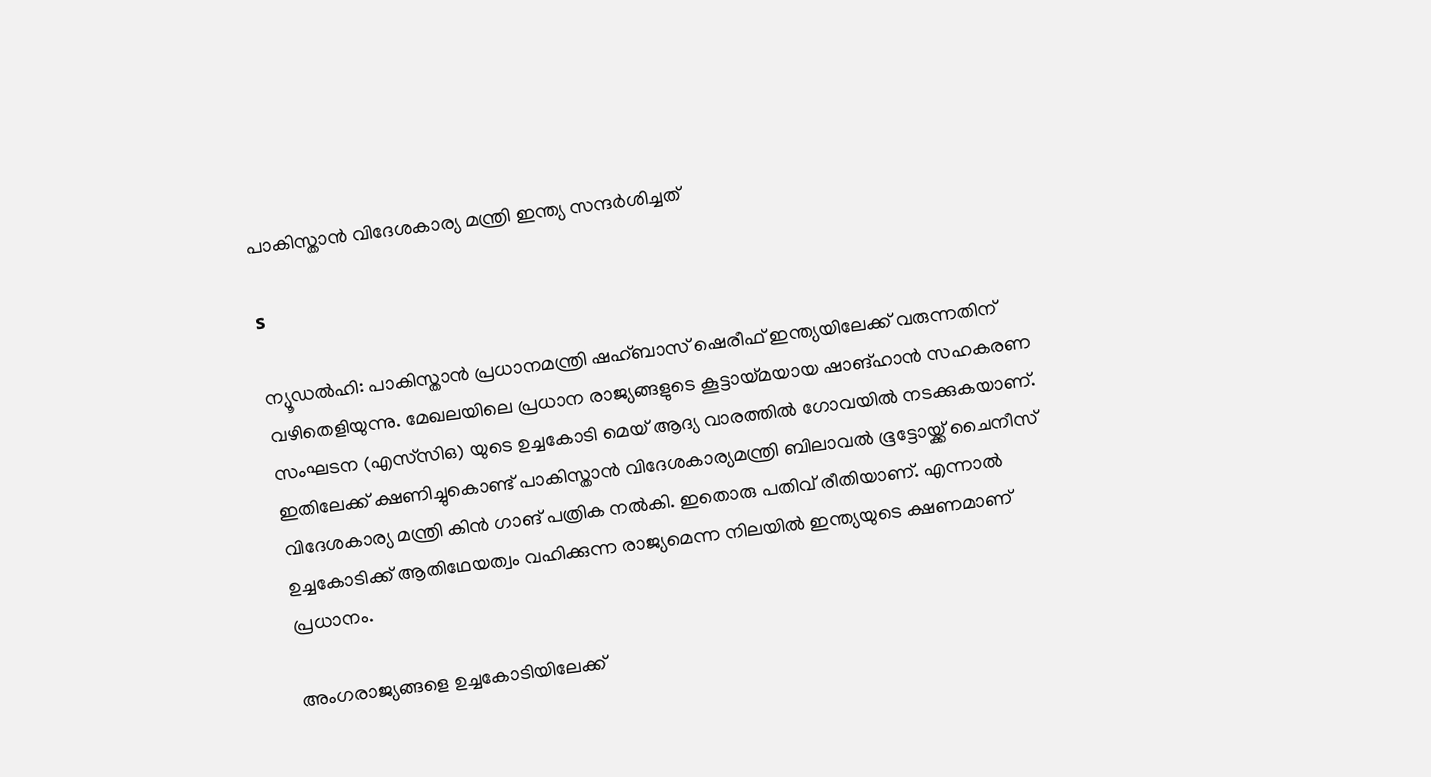പാകിസ്താന്‍ വിദേശകാര്യ മന്ത്രി ഇന്ത്യ സന്ദര്‍ശിച്ചത്‌

s

ന്യൂഡല്‍ഹി: പാകിസ്താന്‍ പ്രധാനമന്ത്രി ഷഹ്ബാസ് ഷെരീഫ് ഇന്ത്യയിലേക്ക് വരുന്നതിന് വഴിതെളിയുന്നു. മേഖലയിലെ പ്രധാന രാജ്യങ്ങളുടെ കൂട്ടായ്മയായ ഷാങ്ഹാന്‍ സഹകരണ സംഘടന (എസ്‌സിഒ) യുടെ ഉച്ചകോടി മെയ് ആദ്യ വാരത്തില്‍ ഗോവയില്‍ നടക്കുകയാണ്. ഇതിലേക്ക് ക്ഷണിച്ചുകൊണ്ട് പാകിസ്താന്‍ വിദേശകാര്യമന്ത്രി ബിലാവല്‍ ഭൂട്ടോയ്ക്ക് ചൈനീസ് വിദേശകാര്യ മന്ത്രി കിന്‍ ഗാങ് പത്രിക നല്‍കി. ഇതൊരു പതിവ് രീതിയാണ്. എന്നാല്‍ ഉച്ചകോടിക്ക് ആതിഥേയത്വം വഹിക്കുന്ന രാജ്യമെന്ന നിലയില്‍ ഇന്ത്യയുടെ ക്ഷണമാണ് പ്രധാനം.

അംഗരാജ്യങ്ങളെ ഉച്ചകോടിയിലേക്ക്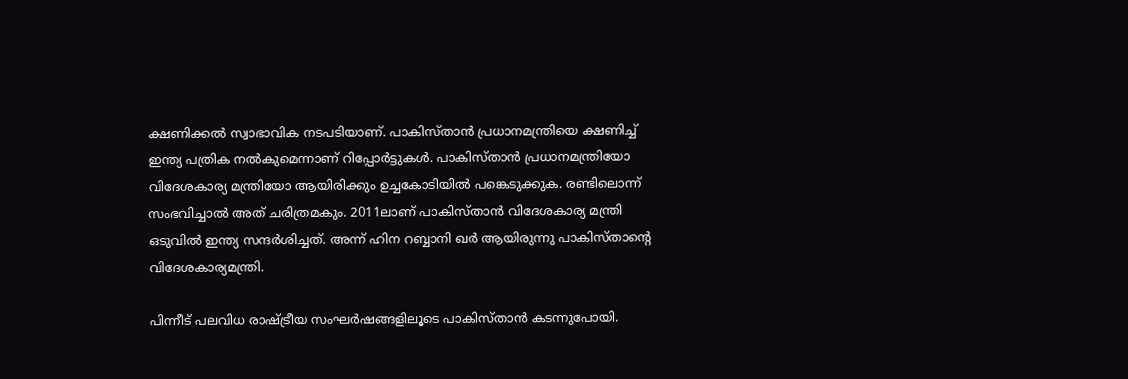ക്ഷണിക്കല്‍ സ്വാഭാവിക നടപടിയാണ്. പാകിസ്താന്‍ പ്രധാനമന്ത്രിയെ ക്ഷണിച്ച് ഇന്ത്യ പത്രിക നല്‍കുമെന്നാണ് റിപ്പോര്‍ട്ടുകള്‍. പാകിസ്താന്‍ പ്രധാനമന്ത്രിയോ വിദേശകാര്യ മന്ത്രിയോ ആയിരിക്കും ഉച്ചകോടിയില്‍ പങ്കെടുക്കുക. രണ്ടിലൊന്ന് സംഭവിച്ചാല്‍ അത് ചരിത്രമകും. 2011ലാണ് പാകിസ്താന്‍ വിദേശകാര്യ മന്ത്രി ഒടുവില്‍ ഇന്ത്യ സന്ദര്‍ശിച്ചത്. അന്ന് ഹിന റബ്ബാനി ഖര്‍ ആയിരുന്നു പാകിസ്താന്റെ വിദേശകാര്യമന്ത്രി.

പിന്നീട് പലവിധ രാഷ്ട്രീയ സംഘര്‍ഷങ്ങളിലൂടെ പാകിസ്താന്‍ കടന്നുപോയി.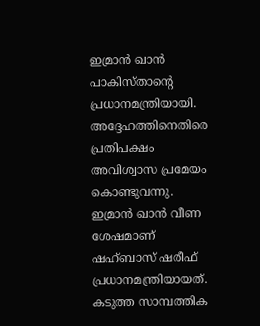ഇമ്രാന്‍ ഖാന്‍ പാകിസ്താന്റെ പ്രധാനമന്ത്രിയായി. അദ്ദേഹത്തിനെതിരെ പ്രതിപക്ഷം അവിശ്വാസ പ്രമേയം കൊണ്ടുവന്നു. ഇമ്രാന്‍ ഖാന്‍ വീണ ശേഷമാണ് ഷഹ്ബാസ് ഷരീഫ് പ്രധാനമന്ത്രിയായത്. കടുത്ത സാമ്പത്തിക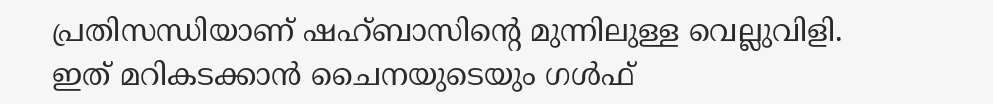പ്രതിസന്ധിയാണ് ഷഹ്ബാസിന്റെ മുന്നിലുള്ള വെല്ലുവിളി. ഇത് മറികടക്കാന്‍ ചൈനയുടെയും ഗള്‍ഫ്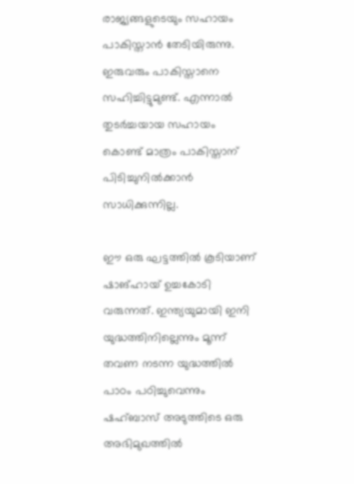രാജ്യങ്ങളുടെയും സഹായം പാകിസ്താന്‍ തേടിയിരുന്നു. ഇരുവരും പാകിസ്താനെ സഹിച്ചിട്ടുമുണ്ട്. എന്നാല്‍ തുടര്‍ച്ചയായ സഹായം കൊണ്ട് മാത്രം പാകിസ്താന് പിടിച്ചുനില്‍ക്കാന്‍ സാധിക്കുന്നില്ല.

ഈ ഒരു ഘട്ടത്തില്‍ കൂടിയാണ് ഷാങ്ഹായ് ഉച്ചകോടി വരുന്നത്. ഇന്ത്യയുമായി ഇനി യുദ്ധത്തിനില്ലെന്നും മൂന്ന് തവണ നടന്ന യുദ്ധത്തില്‍ പാഠം പഠിച്ചുവെന്നും ഷഹ്ബാസ് അടുത്തിടെ ഒരു അഭിമുഖത്തില്‍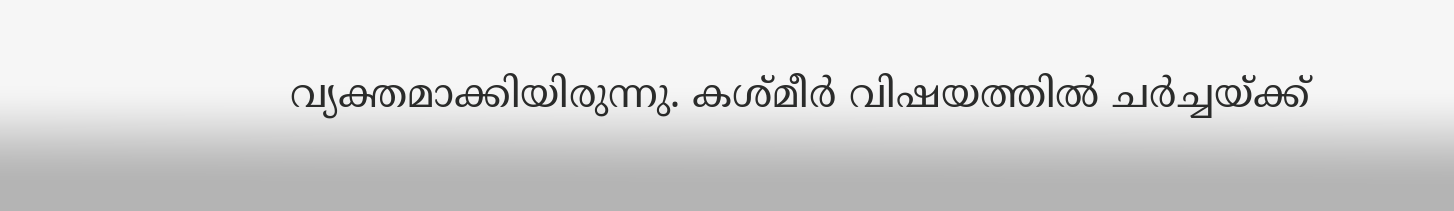വ്യക്തമാക്കിയിരുന്നു. കശ്മീര്‍ വിഷയത്തില്‍ ചര്‍ച്ചയ്ക്ക്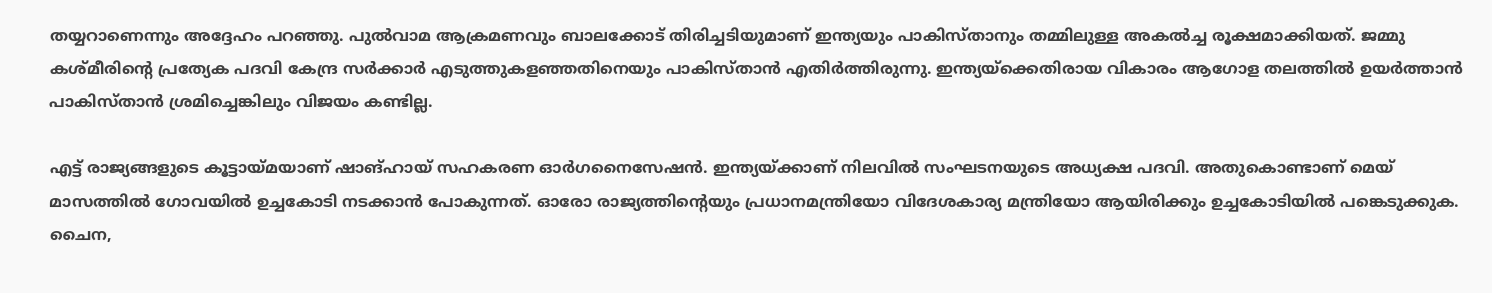തയ്യറാണെന്നും അദ്ദേഹം പറഞ്ഞു. പുല്‍വാമ ആക്രമണവും ബാലക്കോട് തിരിച്ചടിയുമാണ് ഇന്ത്യയും പാകിസ്താനും തമ്മിലുള്ള അകല്‍ച്ച രൂക്ഷമാക്കിയത്. ജമ്മു കശ്മീരിന്റെ പ്രത്യേക പദവി കേന്ദ്ര സര്‍ക്കാര്‍ എടുത്തുകളഞ്ഞതിനെയും പാകിസ്താന്‍ എതിര്‍ത്തിരുന്നു. ഇന്ത്യയ്‌ക്കെതിരായ വികാരം ആഗോള തലത്തില്‍ ഉയര്‍ത്താന്‍ പാകിസ്താന്‍ ശ്രമിച്ചെങ്കിലും വിജയം കണ്ടില്ല.

എട്ട് രാജ്യങ്ങളുടെ കൂട്ടായ്മയാണ് ഷാങ്ഹായ് സഹകരണ ഓര്‍ഗനൈസേഷന്‍. ഇന്ത്യയ്ക്കാണ് നിലവില്‍ സംഘടനയുടെ അധ്യക്ഷ പദവി. അതുകൊണ്ടാണ് മെയ് മാസത്തില്‍ ഗോവയില്‍ ഉച്ചകോടി നടക്കാന്‍ പോകുന്നത്. ഓരോ രാജ്യത്തിന്റെയും പ്രധാനമന്ത്രിയോ വിദേശകാര്യ മന്ത്രിയോ ആയിരിക്കും ഉച്ചകോടിയില്‍ പങ്കെടുക്കുക. ചൈന,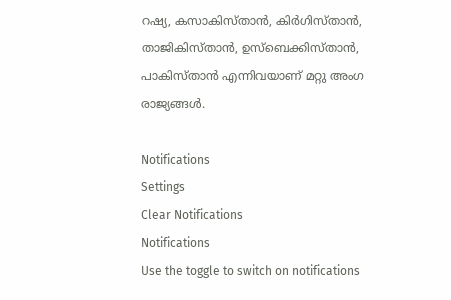റഷ്യ, കസാകിസ്താന്‍, കിര്‍ഗിസ്താന്‍, താജികിസ്താന്‍, ഉസ്‌ബെക്കിസ്താന്‍, പാകിസ്താന്‍ എന്നിവയാണ് മറ്റു അംഗ രാജ്യങ്ങള്‍.

Notifications
Settings
Clear Notifications
Notifications
Use the toggle to switch on notifications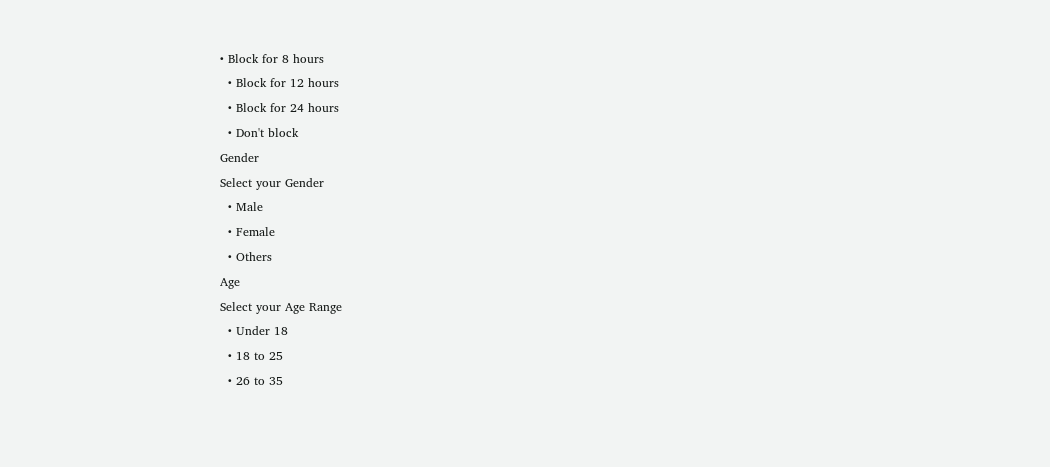• Block for 8 hours
  • Block for 12 hours
  • Block for 24 hours
  • Don't block
Gender
Select your Gender
  • Male
  • Female
  • Others
Age
Select your Age Range
  • Under 18
  • 18 to 25
  • 26 to 35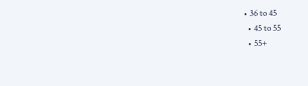• 36 to 45
  • 45 to 55
  • 55+